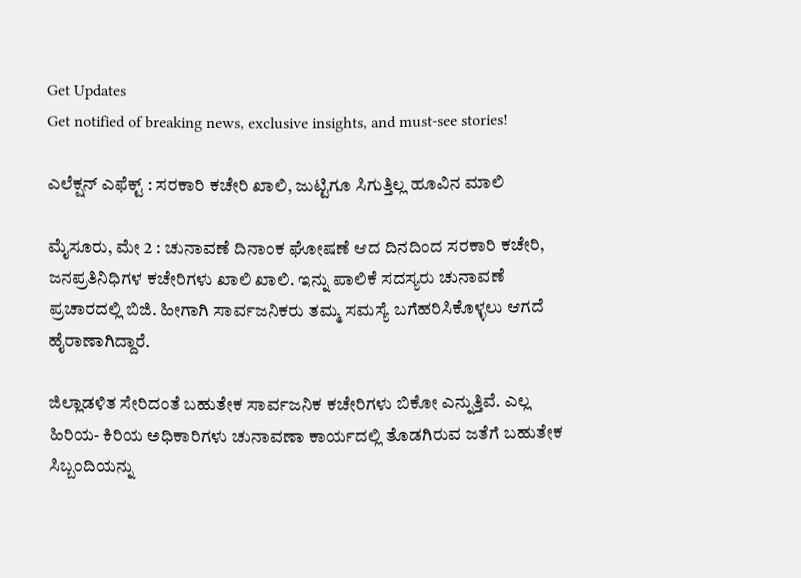Get Updates
Get notified of breaking news, exclusive insights, and must-see stories!

ಎಲೆಕ್ಷನ್ ಎಫೆಕ್ಟ್ : ಸರಕಾರಿ ಕಚೇರಿ ಖಾಲಿ, ಜುಟ್ಟಿಗೂ ಸಿಗುತ್ತಿಲ್ಲ ಹೂವಿನ ಮಾಲಿ

ಮೈಸೂರು, ಮೇ 2 : ಚುನಾವಣೆ ದಿನಾಂಕ ಘೋಷಣೆ ಆದ ದಿನದಿಂದ ಸರಕಾರಿ ಕಚೇರಿ, ಜನಪ್ರತಿನಿಧಿಗಳ ಕಚೇರಿಗಳು ಖಾಲಿ ಖಾಲಿ. ಇನ್ನು ಪಾಲಿಕೆ ಸದಸ್ಯರು ಚುನಾವಣೆ ಪ್ರಚಾರದಲ್ಲಿ ಬಿಜಿ. ಹೀಗಾಗಿ ಸಾರ್ವಜನಿಕರು ತಮ್ಮ ಸಮಸ್ಯೆ ಬಗೆಹರಿಸಿಕೊಳ್ಳಲು ಆಗದೆ ಹೈರಾಣಾಗಿದ್ದಾರೆ.

ಜಿಲ್ಲಾಡಳಿತ ಸೇರಿದಂತೆ ಬಹುತೇಕ ಸಾರ್ವಜನಿಕ ಕಚೇರಿಗಳು ಬಿಕೋ ಎನ್ನುತ್ತಿವೆ. ಎಲ್ಲ ಹಿರಿಯ- ಕಿರಿಯ ಅಧಿಕಾರಿಗಳು ಚುನಾವಣಾ ಕಾರ್ಯದಲ್ಲಿ ತೊಡಗಿರುವ ಜತೆಗೆ ಬಹುತೇಕ ಸಿಬ್ಬಂದಿಯನ್ನು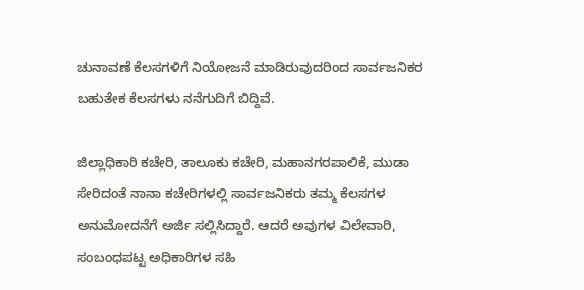ಚುನಾವಣೆ ಕೆಲಸಗಳಿಗೆ ನಿಯೋಜನೆ ಮಾಡಿರುವುದರಿಂದ ಸಾರ್ವಜನಿಕರ ಬಹುತೇಕ ಕೆಲಸಗಳು ನನೆಗುದಿಗೆ ಬಿದ್ದಿವೆ.

ಜಿಲ್ಲಾಧಿಕಾರಿ ಕಚೇರಿ, ತಾಲೂಕು ಕಚೇರಿ, ಮಹಾನಗರಪಾಲಿಕೆ, ಮುಡಾ ಸೇರಿದಂತೆ ನಾನಾ ಕಚೇರಿಗಳಲ್ಲಿ ಸಾರ್ವಜನಿಕರು ತಮ್ಮ ಕೆಲಸಗಳ ಅನುಮೋದನೆಗೆ ಅರ್ಜಿ ಸಲ್ಲಿಸಿದ್ದಾರೆ. ಆದರೆ ಅವುಗಳ ವಿಲೇವಾರಿ, ಸಂಬಂಧಪಟ್ಟ ಅಧಿಕಾರಿಗಳ ಸಹಿ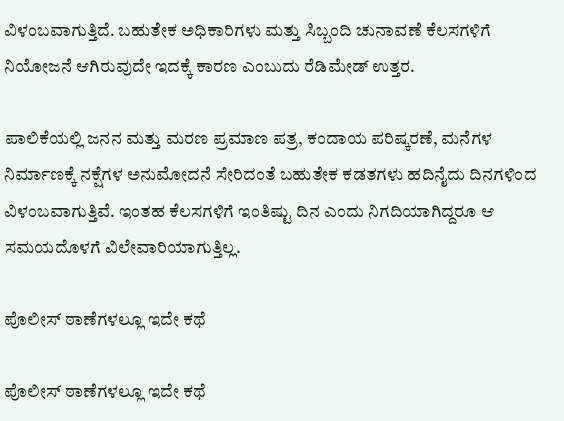ವಿಳಂಬವಾಗುತ್ತಿದೆ. ಬಹುತೇಕ ಅಧಿಕಾರಿಗಳು ಮತ್ತು ಸಿಬ್ಬಂದಿ ಚುನಾವಣೆ ಕೆಲಸಗಳಿಗೆ ನಿಯೋಜನೆ ಆಗಿರುವುದೇ ಇದಕ್ಕೆ ಕಾರಣ ಎಂಬುದು ರೆಡಿಮೇಡ್ ಉತ್ತರ.

ಪಾಲಿಕೆಯಲ್ಲಿ ಜನನ ಮತ್ತು ಮರಣ ಪ್ರಮಾಣ ಪತ್ರ, ಕಂದಾಯ ಪರಿಷ್ಕರಣೆ, ಮನೆಗಳ ನಿರ್ಮಾಣಕ್ಕೆ ನಕ್ಷೆಗಳ ಅನುಮೋದನೆ ಸೇರಿದಂತೆ ಬಹುತೇಕ ಕಡತಗಳು ಹದಿನೈದು ದಿನಗಳಿಂದ ವಿಳಂಬವಾಗುತ್ತಿವೆ. ಇಂತಹ ಕೆಲಸಗಳಿಗೆ ಇಂತಿಷ್ಟು ದಿನ ಎಂದು ನಿಗದಿಯಾಗಿದ್ದರೂ ಆ ಸಮಯದೊಳಗೆ ವಿಲೇವಾರಿಯಾಗುತ್ತಿಲ್ಲ.

ಪೊಲೀಸ್ ಠಾಣೆಗಳಲ್ಲೂ ಇದೇ ಕಥೆ

ಪೊಲೀಸ್ ಠಾಣೆಗಳಲ್ಲೂ ಇದೇ ಕಥೆ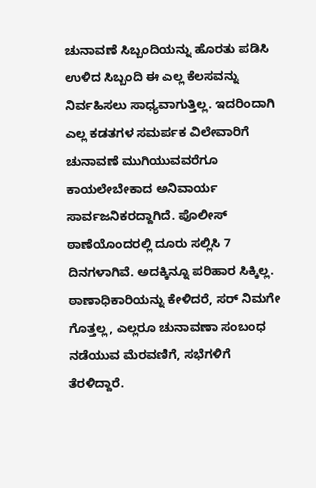ಚುನಾವಣೆ ಸಿಬ್ಬಂದಿಯನ್ನು ಹೊರತು ಪಡಿಸಿ ಉಳಿದ ಸಿಬ್ಬಂದಿ ಈ ಎಲ್ಲ ಕೆಲಸವನ್ನು ನಿರ್ವಹಿಸಲು ಸಾಧ್ಯವಾಗುತ್ತಿಲ್ಲ. ಇದರಿಂದಾಗಿ ಎಲ್ಲ ಕಡತಗಳ ಸಮರ್ಪಕ ವಿಲೇವಾರಿಗೆ ಚುನಾವಣೆ ಮುಗಿಯುವವರೆಗೂ ಕಾಯಲೇಬೇಕಾದ ಅನಿವಾರ್ಯ ಸಾರ್ವಜನಿಕರದ್ದಾಗಿದೆ. ಪೊಲೀಸ್ ಠಾಣೆಯೊಂದರಲ್ಲಿ ದೂರು ಸಲ್ಲಿಸಿ 7 ದಿನಗಳಾಗಿವೆ. ಅದಕ್ಕಿನ್ನೂ ಪರಿಹಾರ ಸಿಕ್ಕಿಲ್ಲ. ಠಾಣಾಧಿಕಾರಿಯನ್ನು ಕೇಳಿದರೆ, ಸರ್‌ ನಿಮಗೇ ಗೊತ್ತಲ್ಲ, ಎಲ್ಲರೂ ಚುನಾವಣಾ ಸಂಬಂಧ ನಡೆಯುವ ಮೆರವಣಿಗೆ, ಸಭೆಗಳಿಗೆ ತೆರಳಿದ್ದಾರೆ.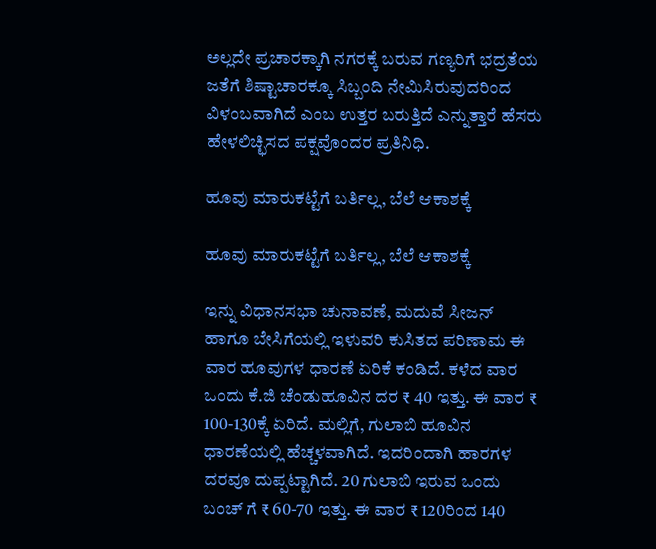ಅಲ್ಲದೇ ಪ್ರಚಾರಕ್ಕಾಗಿ ನಗರಕ್ಕೆ ಬರುವ ಗಣ್ಯರಿಗೆ ಭದ್ರತೆಯ ಜತೆಗೆ ಶಿಷ್ಟಾಚಾರಕ್ಕೂ ಸಿಬ್ಬಂದಿ ನೇಮಿಸಿರುವುದರಿಂದ ವಿಳಂಬವಾಗಿದೆ ಎಂಬ ಉತ್ತರ ಬರುತ್ತಿದೆ ಎನ್ನುತ್ತಾರೆ ಹೆಸರು ಹೇಳಲಿಚ್ಛಿಸದ ಪಕ್ಷವೊಂದರ ಪ್ರತಿನಿಧಿ.

ಹೂವು ಮಾರುಕಟ್ಟೆಗೆ ಬರ್ತಿಲ್ಲ, ಬೆಲೆ ಆಕಾಶಕ್ಕೆ

ಹೂವು ಮಾರುಕಟ್ಟೆಗೆ ಬರ್ತಿಲ್ಲ, ಬೆಲೆ ಆಕಾಶಕ್ಕೆ

ಇನ್ನು ವಿಧಾನಸಭಾ ಚುನಾವಣೆ, ಮದುವೆ ಸೀಜನ್ ಹಾಗೂ ಬೇಸಿಗೆಯಲ್ಲಿ ಇಳುವರಿ ಕುಸಿತದ ಪರಿಣಾಮ ಈ ವಾರ ಹೂವುಗಳ ಧಾರಣೆ ಏರಿಕೆ ಕಂಡಿದೆ. ಕಳೆದ ವಾರ ಒಂದು ಕೆ.ಜಿ ಚೆಂಡುಹೂವಿನ ದರ ₹ 40 ಇತ್ತು. ಈ ವಾರ ₹ 100-130ಕ್ಕೆ ಏರಿದೆ. ಮಲ್ಲಿಗೆ, ಗುಲಾಬಿ ಹೂವಿನ ಧಾರಣೆಯಲ್ಲಿ ಹೆಚ್ಚಳವಾಗಿದೆ. ಇದರಿಂದಾಗಿ ಹಾರಗಳ ದರವೂ ದುಪ್ಪಟ್ಟಾಗಿದೆ. 20 ಗುಲಾಬಿ ಇರುವ ಒಂದು ಬಂಚ್ ಗೆ ₹ 60-70 ಇತ್ತು. ಈ ವಾರ ₹ 120ರಿಂದ 140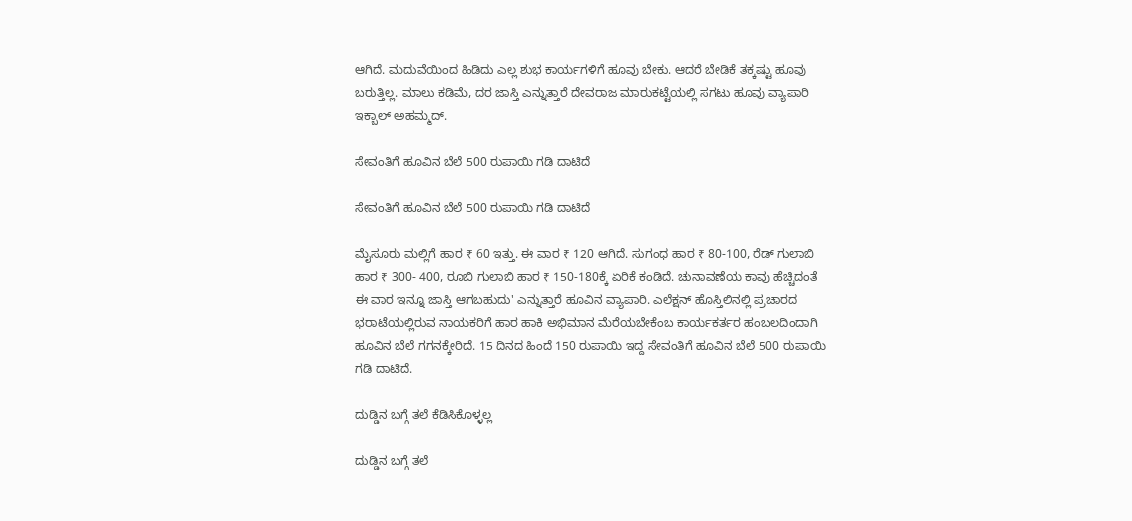ಆಗಿದೆ. ಮದುವೆಯಿಂದ ಹಿಡಿದು ಎಲ್ಲ ಶುಭ ಕಾರ್ಯಗಳಿಗೆ ಹೂವು ಬೇಕು. ಆದರೆ ಬೇಡಿಕೆ ತಕ್ಕಷ್ಟು ಹೂವು ಬರುತ್ತಿಲ್ಲ. ಮಾಲು ಕಡಿಮೆ, ದರ ಜಾಸ್ತಿ ಎನ್ನುತ್ತಾರೆ ದೇವರಾಜ ಮಾರುಕಟ್ಟೆಯಲ್ಲಿ ಸಗಟು ಹೂವು ವ್ಯಾಪಾರಿ ಇಕ್ಬಾಲ್ ಅಹಮ್ಮದ್.

ಸೇವಂತಿಗೆ ಹೂವಿನ ಬೆಲೆ 500 ರುಪಾಯಿ ಗಡಿ ದಾಟಿದೆ

ಸೇವಂತಿಗೆ ಹೂವಿನ ಬೆಲೆ 500 ರುಪಾಯಿ ಗಡಿ ದಾಟಿದೆ

ಮೈಸೂರು ಮಲ್ಲಿಗೆ ಹಾರ ₹ 60 ಇತ್ತು. ಈ ವಾರ ₹ 120 ಆಗಿದೆ. ಸುಗಂಧ ಹಾರ ₹ 80-100, ರೆಡ್ ಗುಲಾಬಿ ಹಾರ ₹ 300- 400, ರೂಬಿ ಗುಲಾಬಿ ಹಾರ ₹ 150-180ಕ್ಕೆ ಏರಿಕೆ ಕಂಡಿದೆ. ಚುನಾವಣೆಯ ಕಾವು ಹೆಚ್ಚಿದಂತೆ ಈ ವಾರ ಇನ್ನೂ ಜಾಸ್ತಿ ಆಗಬಹುದು' ಎನ್ನುತ್ತಾರೆ ಹೂವಿನ ವ್ಯಾಪಾರಿ. ಎಲೆಕ್ಷನ್ ಹೊಸ್ತಿಲಿನಲ್ಲಿ ಪ್ರಚಾರದ ಭರಾಟೆಯಲ್ಲಿರುವ ನಾಯಕರಿಗೆ ಹಾರ ಹಾಕಿ ಅಭಿಮಾನ ಮೆರೆಯಬೇಕೆಂಬ ಕಾರ್ಯಕರ್ತರ ಹಂಬಲದಿಂದಾಗಿ ಹೂವಿನ ಬೆಲೆ ಗಗನಕ್ಕೇರಿದೆ. 15 ದಿನದ ಹಿಂದೆ 150 ರುಪಾಯಿ ಇದ್ದ ಸೇವಂತಿಗೆ ಹೂವಿನ ಬೆಲೆ 500 ರುಪಾಯಿ ಗಡಿ ದಾಟಿದೆ.

ದುಡ್ಡಿನ ಬಗ್ಗೆ ತಲೆ ಕೆಡಿಸಿಕೊಳ್ಳಲ್ಲ

ದುಡ್ಡಿನ ಬಗ್ಗೆ ತಲೆ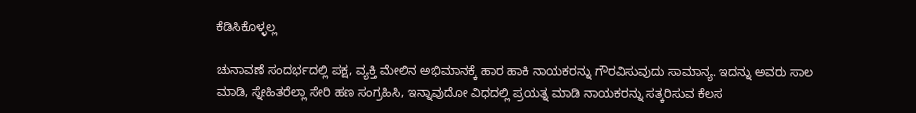ಕೆಡಿಸಿಕೊಳ್ಳಲ್ಲ

ಚುನಾವಣೆ ಸಂದರ್ಭದಲ್ಲಿ ಪಕ್ಷ, ವ್ಯಕ್ತಿ ಮೇಲಿನ ಅಭಿಮಾನಕ್ಕೆ ಹಾರ ಹಾಕಿ ನಾಯಕರನ್ನು ಗೌರವಿಸುವುದು ಸಾಮಾನ್ಯ. ಇದನ್ನು ಅವರು ಸಾಲ ಮಾಡಿ, ಸ್ನೇಹಿತರೆಲ್ಲಾ ಸೇರಿ ಹಣ ಸಂಗ್ರಹಿಸಿ, ಇನ್ನಾವುದೋ ವಿಧದಲ್ಲಿ ಪ್ರಯತ್ನ ಮಾಡಿ ನಾಯಕರನ್ನು ಸತ್ಕರಿಸುವ ಕೆಲಸ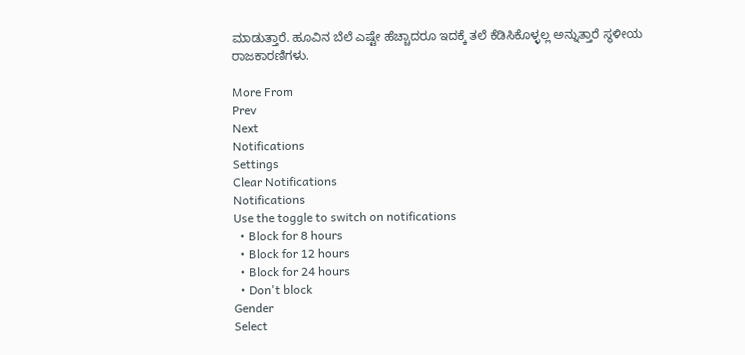ಮಾಡುತ್ತಾರೆ. ಹೂವಿನ ಬೆಲೆ ಎಷ್ಟೇ ಹೆಚ್ಚಾದರೂ ಇದಕ್ಕೆ ತಲೆ ಕೆಡಿಸಿಕೊಳ್ಳಲ್ಲ ಅನ್ನುತ್ತಾರೆ ಸ್ಥಳೀಯ ರಾಜಕಾರಣಿಗಳು.

More From
Prev
Next
Notifications
Settings
Clear Notifications
Notifications
Use the toggle to switch on notifications
  • Block for 8 hours
  • Block for 12 hours
  • Block for 24 hours
  • Don't block
Gender
Select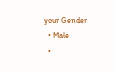your Gender
  • Male
  •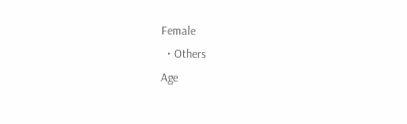Female
  • Others
Age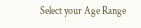Select your Age Range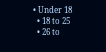• Under 18
  • 18 to 25
  • 26 to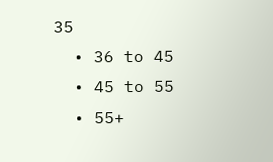35
  • 36 to 45
  • 45 to 55
  • 55+